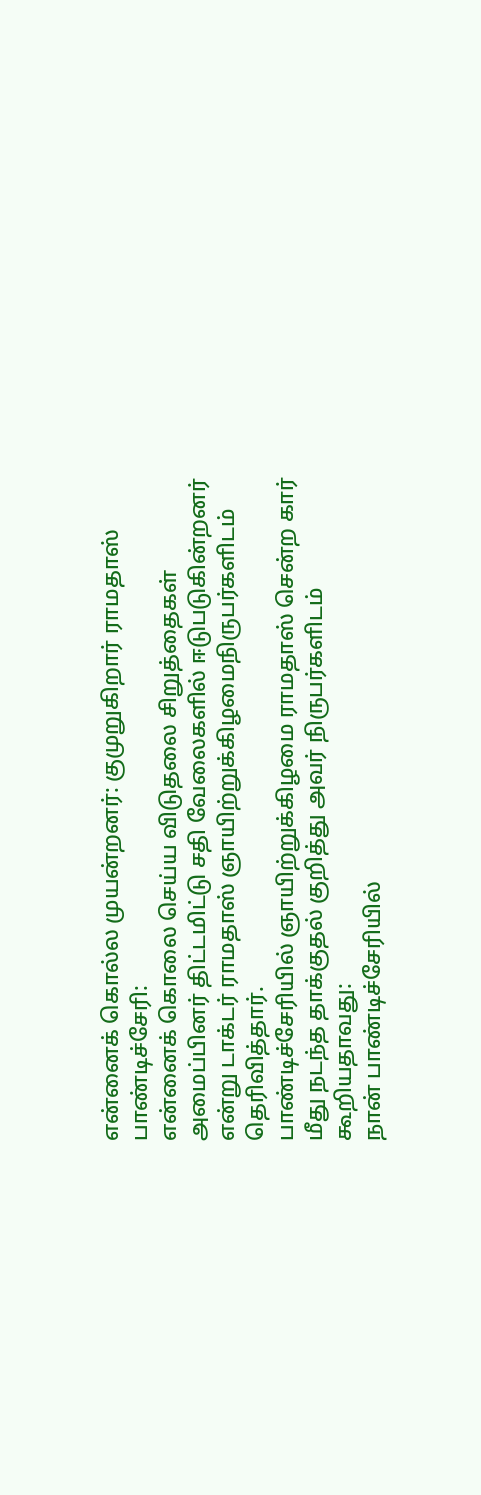என்னைக் கொல்ல முயன்றனர்: குமுறுகிறார் ராமதாஸ்
பாண்டிச்சேரி:
என்னைக் கொலை செய்ய விடுதலை சிறுத்தைகள் அமைப்பினர் திட்டமிட்டு சதி வேலைகளில் ஈடுபடுகின்றனர் என்று டாக்டர் ராமதாஸ் ஞாயிற்றுக்கிழமைநிருபர்களிடம் தெரிவித்தார்.
பாண்டிச்சேரியில் ஞாயிற்றுக்கிழமை ராமதாஸ் சென்ற கார் மீது நடந்த தாக்குதல் குறித்து அவர் நிருபர்களிடம் கூறியதாவது:
நான் பாண்டிச்சேரியில்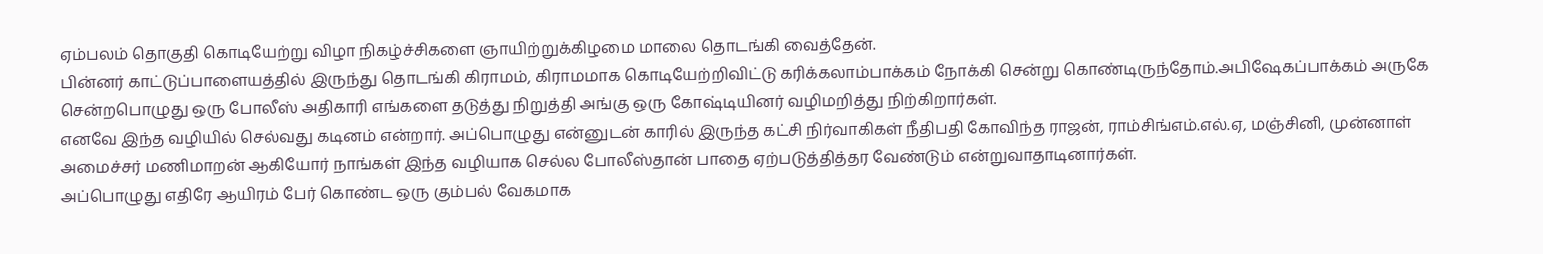ஏம்பலம் தொகுதி கொடியேற்று விழா நிகழ்ச்சிகளை ஞாயிற்றுக்கிழமை மாலை தொடங்கி வைத்தேன்.
பின்னர் காட்டுப்பாளையத்தில் இருந்து தொடங்கி கிராமம், கிராமமாக கொடியேற்றிவிட்டு கரிக்கலாம்பாக்கம் நோக்கி சென்று கொண்டிருந்தோம்.அபிஷேகப்பாக்கம் அருகே சென்றபொழுது ஒரு போலீஸ் அதிகாரி எங்களை தடுத்து நிறுத்தி அங்கு ஒரு கோஷ்டியினர் வழிமறித்து நிற்கிறார்கள்.
எனவே இந்த வழியில் செல்வது கடினம் என்றார். அப்பொழுது என்னுடன் காரில் இருந்த கட்சி நிர்வாகிகள் நீதிபதி கோவிந்த ராஜன், ராம்சிங்எம்.எல்.ஏ, மஞ்சினி, முன்னாள் அமைச்சர் மணிமாறன் ஆகியோர் நாங்கள் இந்த வழியாக செல்ல போலீஸ்தான் பாதை ஏற்படுத்தித்தர வேண்டும் என்றுவாதாடினார்கள்.
அப்பொழுது எதிரே ஆயிரம் பேர் கொண்ட ஒரு கும்பல் வேகமாக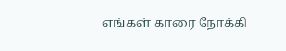எங்கள் காரை நோக்கி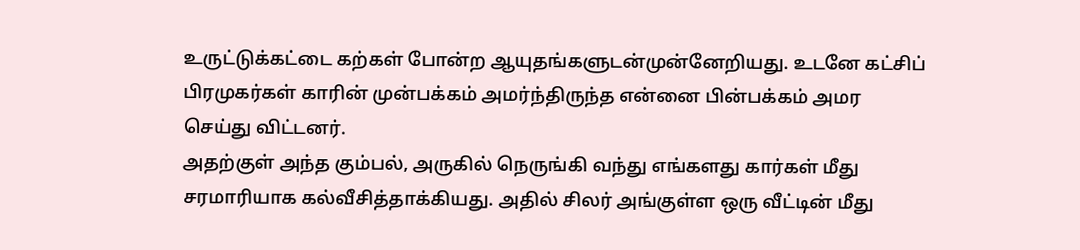உருட்டுக்கட்டை கற்கள் போன்ற ஆயுதங்களுடன்முன்னேறியது. உடனே கட்சிப் பிரமுகர்கள் காரின் முன்பக்கம் அமர்ந்திருந்த என்னை பின்பக்கம் அமர செய்து விட்டனர்.
அதற்குள் அந்த கும்பல், அருகில் நெருங்கி வந்து எங்களது கார்கள் மீது சரமாரியாக கல்வீசித்தாக்கியது. அதில் சிலர் அங்குள்ள ஒரு வீட்டின் மீது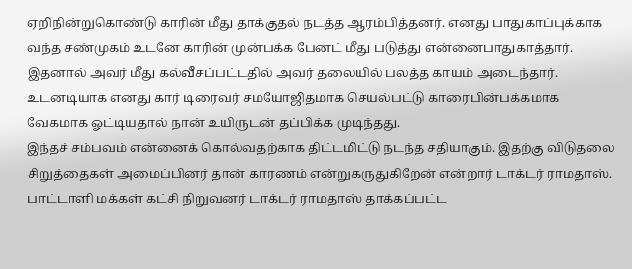ஏறிநின்றுகொண்டு காரின் மீது தாக்குதல் நடத்த ஆரம்பித்தனர். எனது பாதுகாப்புக்காக வந்த சண்முகம் உடனே காரின் முன்பக்க பேனட் மீது படுத்து என்னைபாதுகாத்தார்.
இதனால் அவர் மீது கல்வீசப்பட்டதில் அவர் தலையில் பலத்த காயம் அடைந்தார். உடனடியாக எனது கார் டிரைவர் சமயோஜிதமாக செயல்பட்டு காரைபின்பக்கமாக வேகமாக ஓட்டியதால் நான் உயிருடன் தப்பிக்க முடிந்தது.
இந்தச் சம்பவம் என்னைக் கொல்வதற்காக திட்டமிட்டு நடந்த சதியாகும். இதற்கு விடுதலை சிறுத்தைகள் அமைப்பினர் தான் காரணம் என்றுகருதுகிறேன் என்றார் டாக்டர் ராமதாஸ்.
பாட்டாளி மக்கள் கட்சி நிறுவனர் டாக்டர் ராமதாஸ் தாக்கப்பட்ட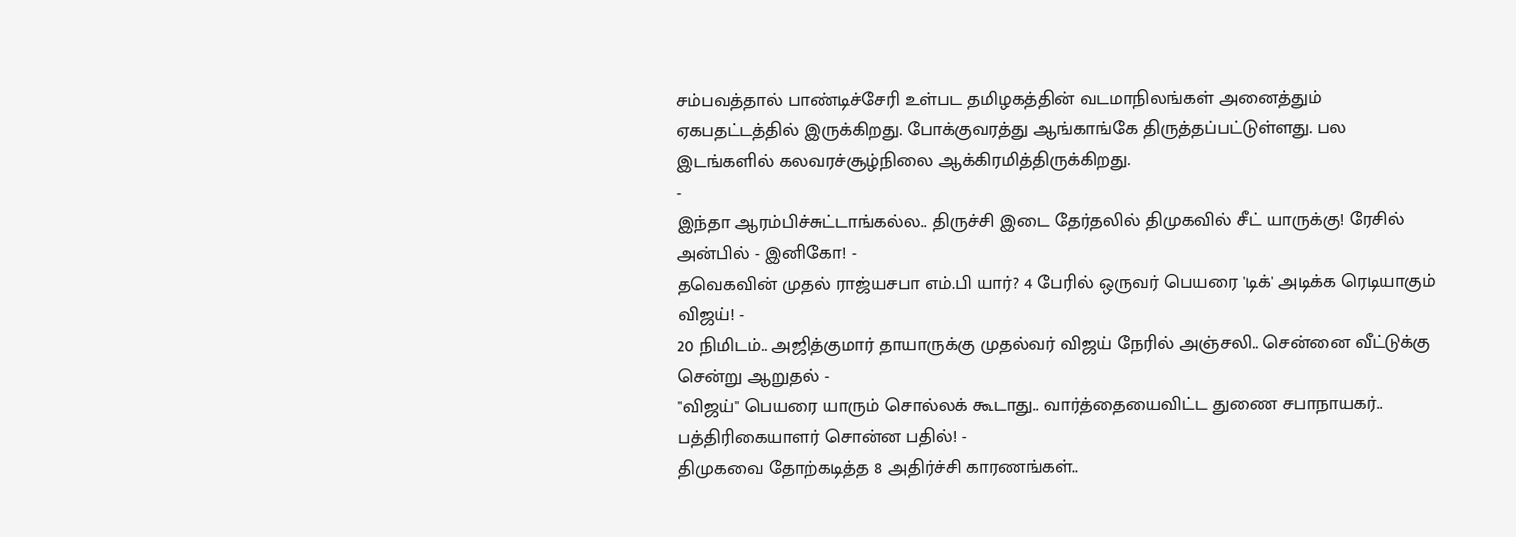சம்பவத்தால் பாண்டிச்சேரி உள்பட தமிழகத்தின் வடமாநிலங்கள் அனைத்தும் ஏகபதட்டத்தில் இருக்கிறது. போக்குவரத்து ஆங்காங்கே திருத்தப்பட்டுள்ளது. பல இடங்களில் கலவரச்சூழ்நிலை ஆக்கிரமித்திருக்கிறது.
-
இந்தா ஆரம்பிச்சுட்டாங்கல்ல.. திருச்சி இடை தேர்தலில் திமுகவில் சீட் யாருக்கு! ரேசில் அன்பில் - இனிகோ! -
தவெகவின் முதல் ராஜ்யசபா எம்.பி யார்? 4 பேரில் ஒருவர் பெயரை 'டிக்' அடிக்க ரெடியாகும் விஜய்! -
20 நிமிடம்.. அஜித்குமார் தாயாருக்கு முதல்வர் விஜய் நேரில் அஞ்சலி.. சென்னை வீட்டுக்கு சென்று ஆறுதல் -
"விஜய்" பெயரை யாரும் சொல்லக் கூடாது.. வார்த்தையைவிட்ட துணை சபாநாயகர்.. பத்திரிகையாளர் சொன்ன பதில்! -
திமுகவை தோற்கடித்த 8 அதிர்ச்சி காரணங்கள்..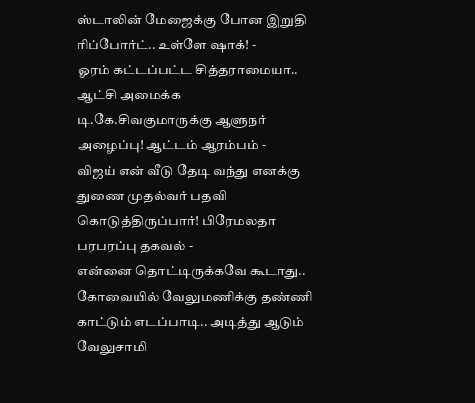ஸ்டாலின் மேஜைக்கு போன இறுதி ரிப்போர்ட்.. உள்ளே ஷாக்! -
ஓரம் கட்டப்பட்ட சித்தராமையா.. ஆட்சி அமைக்க டி.கே.சிவகுமாருக்கு ஆளுநர் அழைப்பு! ஆட்டம் ஆரம்பம் -
விஜய் என் வீடு தேடி வந்து எனக்கு துணை முதல்வர் பதவி கொடுத்திருப்பார்! பிரேமலதா பரபரப்பு தகவல் -
என்னை தொட்டிருக்கவே கூடாது.. கோவையில் வேலுமணிக்கு தண்ணி காட்டும் எடப்பாடி.. அடித்து ஆடும் வேலுசாமி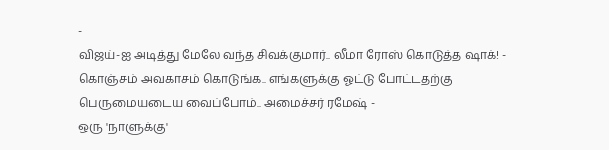-
விஜய்-ஐ அடித்து மேலே வந்த சிவக்குமார்.. லீமா ரோஸ் கொடுத்த ஷாக்! -
கொஞ்சம் அவகாசம் கொடுங்க.. எங்களுக்கு ஓட்டு போட்டதற்கு பெருமையடைய வைப்போம்.. அமைச்சர் ரமேஷ் -
ஒரு 'நாளுக்கு'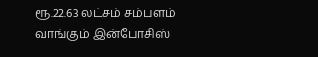ரூ.22.63 லட்சம் சம்பளம் வாங்கும் இன்போசிஸ்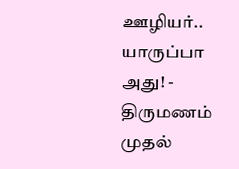ஊழியர்.. யாருப்பா அது! -
திருமணம் முதல்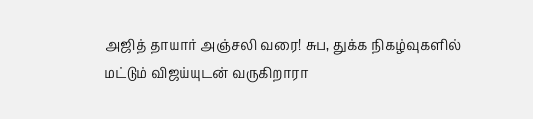அஜித் தாயார் அஞ்சலி வரை! சுப, துக்க நிகழ்வுகளில் மட்டும் விஜய்யுடன் வருகிறாரா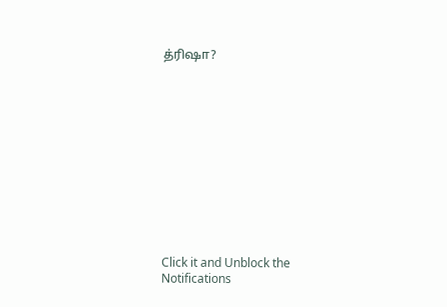த்ரிஷா?












Click it and Unblock the Notifications